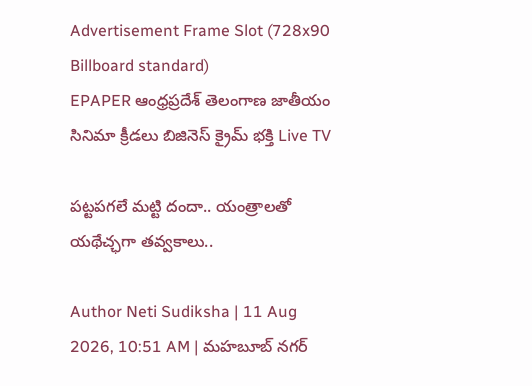Advertisement Frame Slot (728x90 Billboard standard)
EPAPER ఆంధ్రప్రదేశ్ తెలంగాణ జాతీయం సినిమా క్రీడలు బిజినెస్ క్రైమ్ భక్తి Live TV

పట్టపగలే మట్టి దందా.. యంత్రాలతో యథేచ్ఛగా తవ్వకాలు..

Author Neti Sudiksha | 11 Aug 2026, 10:51 AM | మహబూబ్ నగర్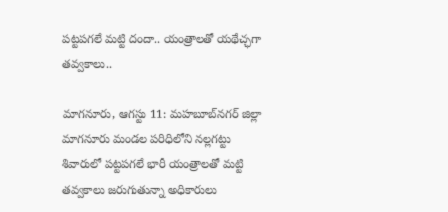పట్టపగలే మట్టి దందా.. యంత్రాలతో యథేచ్ఛగా తవ్వకాలు..

మాగనూరు, ఆగస్టు 11: మహబూబ్‌నగర్ జిల్లా మాగనూరు మండల పరిధిలోని నల్లగట్టు శివారులో పట్టపగలే భారీ యంత్రాలతో మట్టి తవ్వకాలు జరుగుతున్నా అధికారులు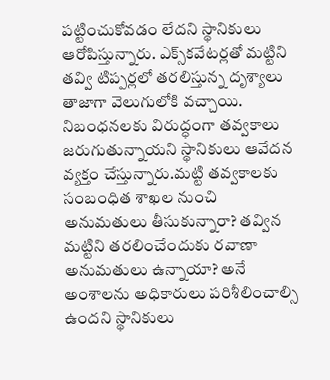పట్టించుకోవడం లేదని స్థానికులు ఆరోపిస్తున్నారు. ఎక్స్‌కవేటర్లతో మట్టిని తవ్వి టిప్పర్లలో తరలిస్తున్న దృశ్యాలు తాజాగా వెలుగులోకి వచ్చాయి. నిబంధనలకు విరుద్ధంగా తవ్వకాలు జరుగుతున్నాయని స్థానికులు ఆవేదన వ్యక్తం చేస్తున్నారు.మట్టి తవ్వకాలకు సంబంధిత శాఖల నుంచి అనుమతులు తీసుకున్నారా? తవ్విన మట్టిని తరలించేందుకు రవాణా అనుమతులు ఉన్నాయా? అనే అంశాలను అధికారులు పరిశీలించాల్సి ఉందని స్థానికులు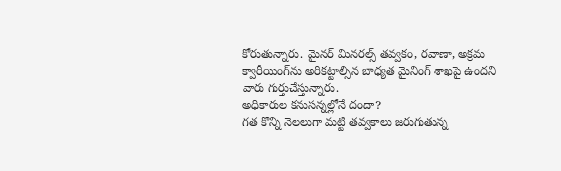కోరుతున్నారు. మైనర్‌ మినరల్స్‌ తవ్వకం, రవాణా, అక్రమ క్వారీయింగ్‌ను అరికట్టాల్సిన బాధ్యత మైనింగ్‌ శాఖపై ఉందని వారు గుర్తుచేస్తున్నారు.
అధికారుల కనుసన్నల్లోనే దందా?
గత కొన్ని నెలలుగా మట్టి తవ్వకాలు జరుగుతున్న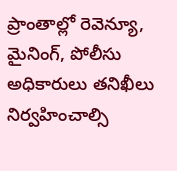ప్రాంతాల్లో రెవెన్యూ, మైనింగ్‌, పోలీసు అధికారులు తనిఖీలు నిర్వహించాల్సి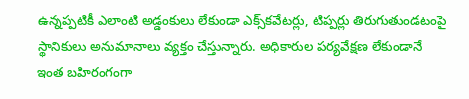ఉన్నప్పటికీ ఎలాంటి అడ్డంకులు లేకుండా ఎక్స్‌కవేటర్లు, టిప్పర్లు తిరుగుతుండటంపై స్థానికులు అనుమానాలు వ్యక్తం చేస్తున్నారు. అధికారుల పర్యవేక్షణ లేకుండానే ఇంత బహిరంగంగా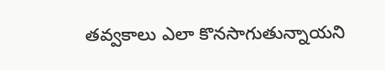తవ్వకాలు ఎలా కొనసాగుతున్నాయని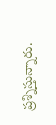ప్రశ్నిస్తున్నారు.